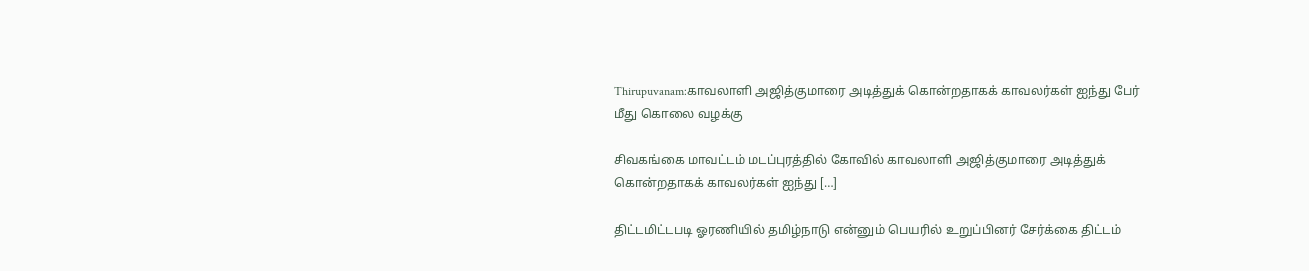Thirupuvanam:காவலாளி அஜித்குமாரை அடித்துக் கொன்றதாகக் காவலர்கள் ஐந்து பேர் மீது கொலை வழக்கு

சிவகங்கை மாவட்டம் மடப்புரத்தில் கோவில் காவலாளி அஜித்குமாரை அடித்துக் கொன்றதாகக் காவலர்கள் ஐந்து […]

திட்டமிட்டபடி ஓரணியில் தமிழ்நாடு என்னும் பெயரில் உறுப்பினர் சேர்க்கை திட்டம்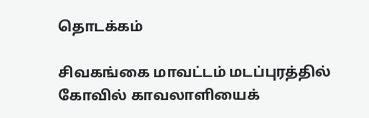தொடக்கம்

சிவகங்கை மாவட்டம் மடப்புரத்தில் கோவில் காவலாளியைக்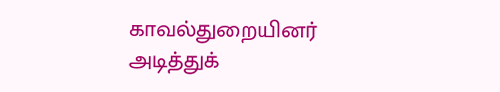காவல்துறையினர் அடித்துக்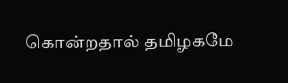கொன்றதால் தமிழகமே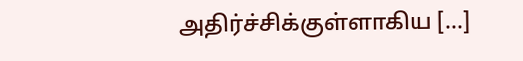அதிர்ச்சிக்குள்ளாகிய […]